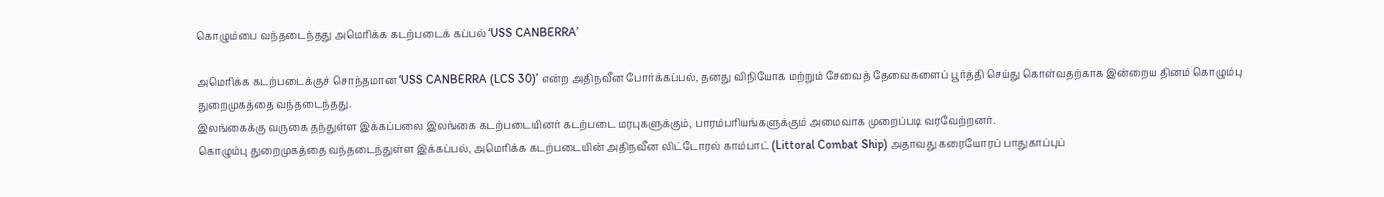கொழும்பை வந்தடைந்தது அமெரிக்க கடற்படைக் கப்பல் ‘USS CANBERRA’

அமெரிக்க கடற்படைக்குச் சொந்தமான ‘USS CANBERRA (LCS 30)’ என்ற அதிநவீன போர்க்கப்பல், தனது விநியோக மற்றும் சேவைத் தேவைகளைப் பூர்த்தி செய்து கொள்வதற்காக இன்றைய தினம் கொழும்பு துறைமுகத்தை வந்தடைந்தது.
இலங்கைக்கு வருகை தந்துள்ள இக்கப்பலை இலங்கை கடற்படையினர் கடற்படை மரபுகளுக்கும், பாரம்பரியங்களுக்கும் அமைவாக முறைப்படி வரவேற்றனர்.
கொழும்பு துறைமுகத்தை வந்தடைந்துள்ள இக்கப்பல், அமெரிக்க கடற்படையின் அதிநவீன லிட்டோரல் காம்பாட் (Littoral Combat Ship) அதாவது கரையோரப் பாதுகாப்புப்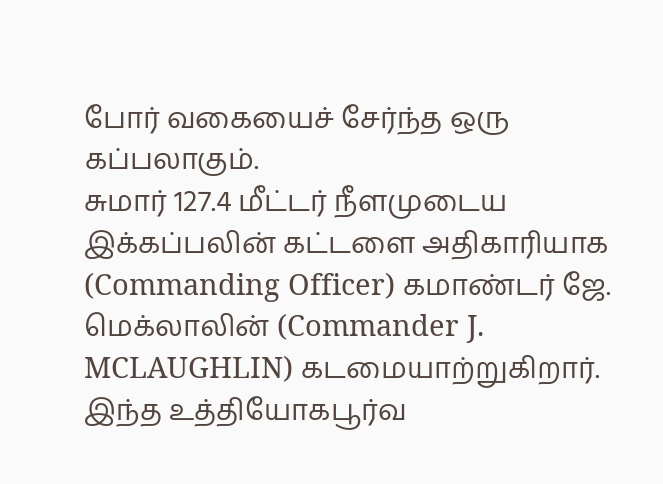போர் வகையைச் சேர்ந்த ஒரு கப்பலாகும்.
சுமார் 127.4 மீட்டர் நீளமுடைய இக்கப்பலின் கட்டளை அதிகாரியாக (Commanding Officer) கமாண்டர் ஜே. மெக்லாலின் (Commander J. MCLAUGHLIN) கடமையாற்றுகிறார்.
இந்த உத்தியோகபூர்வ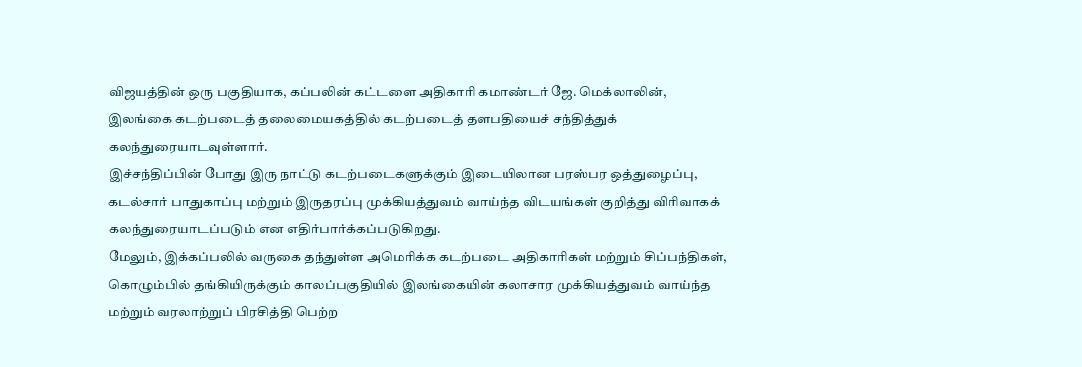விஜயத்தின் ஒரு பகுதியாக, கப்பலின் கட்டளை அதிகாரி கமாண்டர் ஜே. மெக்லாலின், இலங்கை கடற்படைத் தலைமையகத்தில் கடற்படைத் தளபதியைச் சந்தித்துக் கலந்துரையாடவுள்ளார்.
இச்சந்திப்பின் போது இரு நாட்டு கடற்படைகளுக்கும் இடையிலான பரஸ்பர ஒத்துழைப்பு, கடல்சார் பாதுகாப்பு மற்றும் இருதரப்பு முக்கியத்துவம் வாய்ந்த விடயங்கள் குறித்து விரிவாகக் கலந்துரையாடப்படும் என எதிர்பார்க்கப்படுகிறது.
மேலும், இக்கப்பலில் வருகை தந்துள்ள அமெரிக்க கடற்படை அதிகாரிகள் மற்றும் சிப்பந்திகள், கொழும்பில் தங்கியிருக்கும் காலப்பகுதியில் இலங்கையின் கலாசார முக்கியத்துவம் வாய்ந்த மற்றும் வரலாற்றுப் பிரசித்தி பெற்ற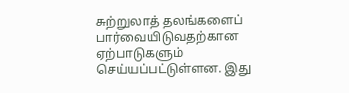சுற்றுலாத் தலங்களைப் பார்வையிடுவதற்கான ஏற்பாடுகளும் செய்யப்பட்டுள்ளன. இது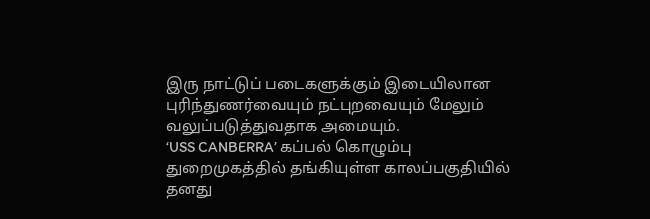இரு நாட்டுப் படைகளுக்கும் இடையிலான புரிந்துணர்வையும் நட்புறவையும் மேலும் வலுப்படுத்துவதாக அமையும்.
‘USS CANBERRA’ கப்பல் கொழும்பு துறைமுகத்தில் தங்கியுள்ள காலப்பகுதியில் தனது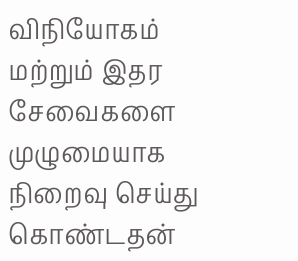விநியோகம் மற்றும் இதர சேவைகளை முழுமையாக நிறைவு செய்து கொண்டதன்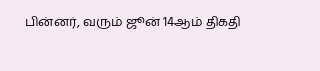பின்னர், வரும் ஜூன் 14ஆம் திகதி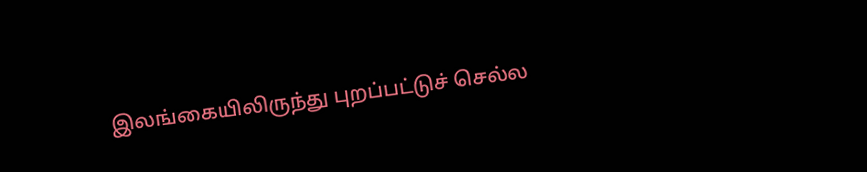இலங்கையிலிருந்து புறப்பட்டுச் செல்ல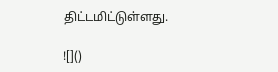திட்டமிட்டுள்ளது.

![]()